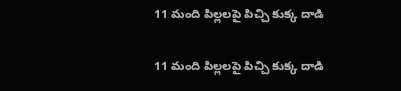11 మంది పిల్లలపై పిచ్చి కుక్క దాడి

11 మంది పిల్లలపై పిచ్చి కుక్క దాడి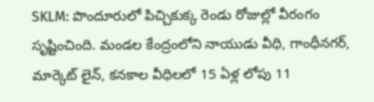SKLM: పొందూరులో పిచ్చికుక్క రెండు రోజుల్లో వీరంగం సృష్టించింది. మండల కేంద్రంలోని నాయుడు వీధి, గాంధీనగర్, మార్కెట్ లైన్, కనకాల వీధిలలో 15 ఏళ్ల లోపు 11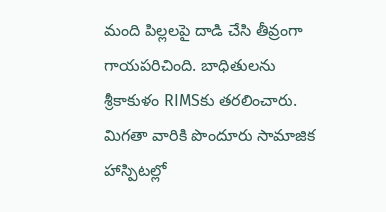మంది పిల్లలపై దాడి చేసి తీవ్రంగా గాయపరిచింది. బాధితులను శ్రీకాకుళం RIMSకు తరలించారు. మిగతా వారికి పొందూరు సామాజిక హాస్పిటల్లో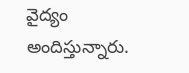వైద్యం అందిస్తున్నారు.